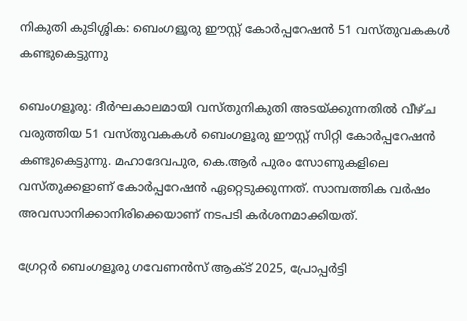നികുതി കുടിശ്ശിക: ബെംഗളൂരു ഈസ്റ്റ് കോർപ്പറേഷൻ 51 വസ്തുവകകൾ കണ്ടുകെട്ടുന്നു

ബെംഗളൂരു: ദീർഘകാലമായി വസ്തുനികുതി അടയ്ക്കുന്നതിൽ വീഴ്ച വരുത്തിയ 51 വസ്‌തുവകകൾ ബെംഗളൂരു ഈസ്റ്റ് സിറ്റി കോർപ്പറേഷൻ കണ്ടുകെട്ടുന്നു. മഹാദേവപുര, കെ.ആർ പുരം സോണുകളിലെ വസ്തുക്കളാണ് കോർപ്പറേഷൻ ഏറ്റെടുക്കുന്നത്. സാമ്പത്തിക വർഷം അവസാനിക്കാനിരിക്കെയാണ് നടപടി കർശനമാക്കിയത്.

ഗ്രേറ്റർ ബെംഗളൂരു ഗവേണൻസ് ആക്ട് 2025, പ്രോപ്പർട്ടി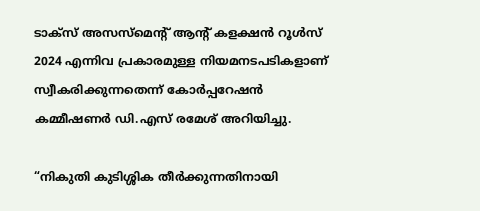ടാക്സ് അസസ്‌മെന്റ് ആന്റ് കളക്ഷൻ റൂൾസ് 2024 എന്നിവ പ്രകാരമുള്ള നിയമനടപടികളാണ് സ്വീകരിക്കുന്നതെന്ന് കോർപ്പറേഷൻ കമ്മീഷണർ ഡി.എസ് രമേശ് അറിയിച്ചു.

“നികുതി കുടിശ്ശിക തീർക്കുന്നതിനായി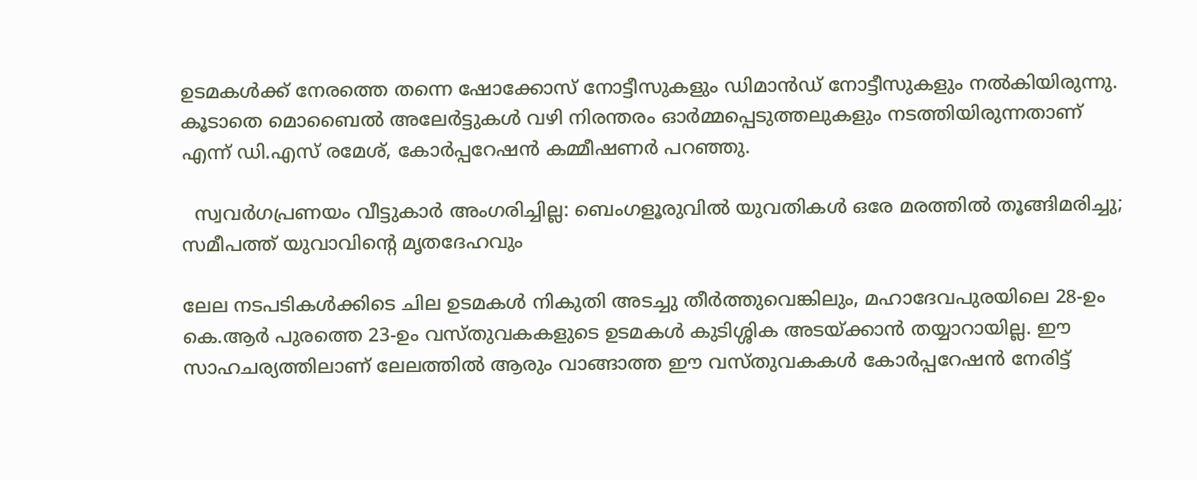ഉടമകൾക്ക് നേരത്തെ തന്നെ ഷോക്കോസ് നോട്ടീസുകളും ഡിമാൻഡ് നോട്ടീസുകളും നൽകിയിരുന്നു. കൂടാതെ മൊബൈൽ അലേർട്ടുകൾ വഴി നിരന്തരം ഓർമ്മപ്പെടുത്തലുകളും നടത്തിയിരുന്നതാണ് എന്ന് ഡി.എസ് രമേശ്, കോർപ്പറേഷൻ കമ്മീഷണർ പറഞ്ഞു.

  സ്വവർഗപ്രണയം വീട്ടുകാർ അംഗരിച്ചില്ല: ബെംഗളൂരുവിൽ യുവതികൾ ഒരേ മരത്തിൽ തൂങ്ങിമരിച്ചു; സമീപത്ത് യുവാവിൻ്റെ മൃതദേഹവും

ലേല നടപടികൾക്കിടെ ചില ഉടമകൾ നികുതി അടച്ചു തീർത്തുവെങ്കിലും, മഹാദേവപുരയിലെ 28-ഉം കെ.ആർ പുരത്തെ 23-ഉം വസ്തുവകകളുടെ ഉടമകൾ കുടിശ്ശിക അടയ്ക്കാൻ തയ്യാറായില്ല. ഈ സാഹചര്യത്തിലാണ് ലേലത്തിൽ ആരും വാങ്ങാത്ത ഈ വസ്തുവകകൾ കോർപ്പറേഷൻ നേരിട്ട്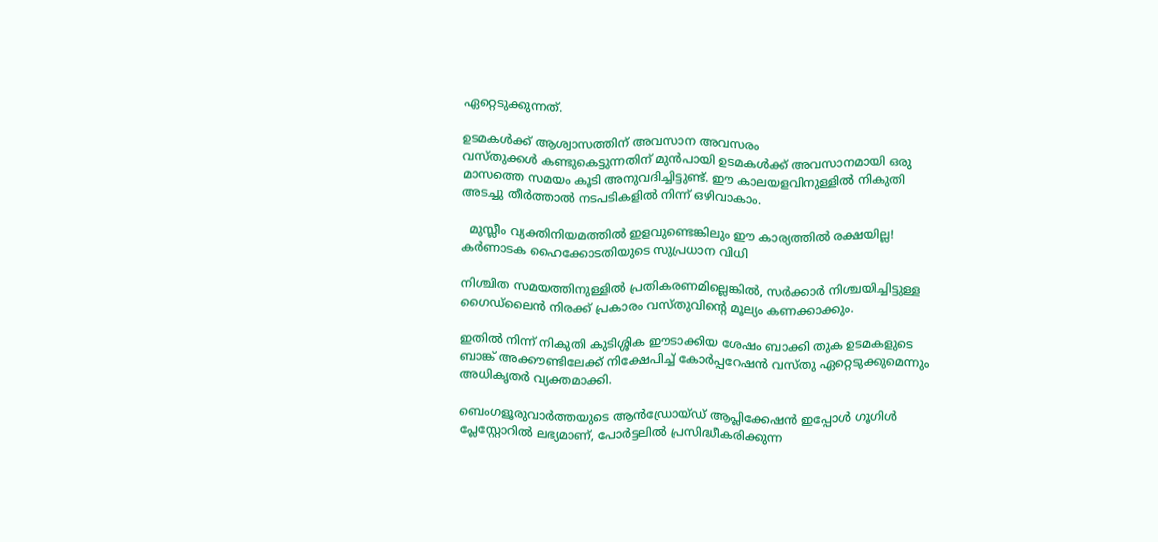ഏറ്റെടുക്കുന്നത്.

ഉടമകൾക്ക് ആശ്വാസത്തിന് അവസാന അവസരം
വസ്തുക്കൾ കണ്ടുകെട്ടുന്നതിന് മുൻപായി ഉടമകൾക്ക് അവസാനമായി ഒരു മാസത്തെ സമയം കൂടി അനുവദിച്ചിട്ടുണ്ട്. ഈ കാലയളവിനുള്ളിൽ നികുതി അടച്ചു തീർത്താൽ നടപടികളിൽ നിന്ന് ഒഴിവാകാം.

  മുസ്ലീം വ്യക്തിനിയമത്തിൽ ഇളവുണ്ടെങ്കിലും ഈ കാര്യത്തിൽ രക്ഷയില്ല! കർണാടക ഹൈക്കോടതിയുടെ സുപ്രധാന വിധി

നിശ്ചിത സമയത്തിനുള്ളിൽ പ്രതികരണമില്ലെങ്കിൽ, സർക്കാർ നിശ്ചയിച്ചിട്ടുള്ള ഗൈഡ്‌ലൈൻ നിരക്ക് പ്രകാരം വസ്തുവിന്റെ മൂല്യം കണക്കാക്കും.

ഇതിൽ നിന്ന് നികുതി കുടിശ്ശിക ഈടാക്കിയ ശേഷം ബാക്കി തുക ഉടമകളുടെ ബാങ്ക് അക്കൗണ്ടിലേക്ക് നിക്ഷേപിച്ച് കോർപ്പറേഷൻ വസ്തു ഏറ്റെടുക്കുമെന്നും അധികൃതർ വ്യക്തമാക്കി.

ബെംഗളൂരുവാർത്തയുടെ ആൻഡ്രോയ്ഡ് ആപ്ലിക്കേഷൻ ഇപ്പോൾ ഗൂഗിൾ പ്ലേസ്റ്റോറിൽ ലഭ്യമാണ്, പോർട്ടലിൽ പ്രസിദ്ധീകരിക്കുന്ന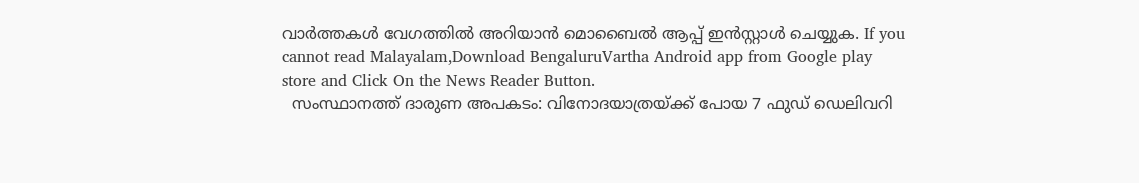വാർത്തകൾ വേഗത്തിൽ അറിയാൻ മൊബൈൽ ആപ്പ് ഇൻസ്റ്റാൾ ചെയ്യുക. If you cannot read Malayalam,Download BengaluruVartha Android app from Google play store and Click On the News Reader Button.
  സംസ്ഥാനത്ത് ദാരുണ അപകടം: വിനോദയാത്രയ്ക്ക് പോയ 7 ഫുഡ് ഡെലിവറി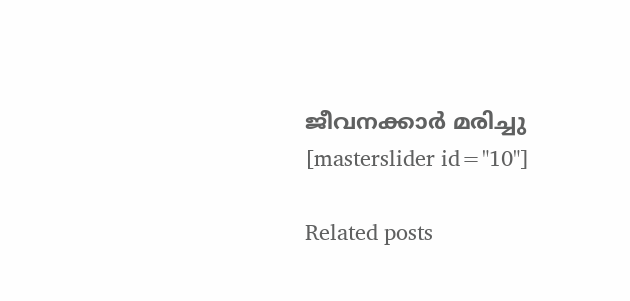ജീവനക്കാർ മരിച്ചു
[masterslider id="10"]

Related posts